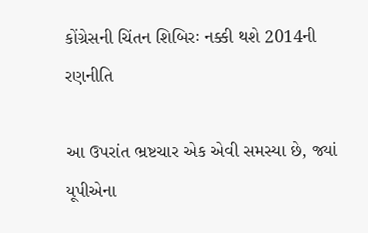કોંગ્રેસની ચિંતન શિબિરઃ નક્કી થશે 2014ની રણનીતિ

આ ઉપરાંત ભ્રષ્ટચાર એક એવી સમસ્યા છે, જ્યાં યૂપીએના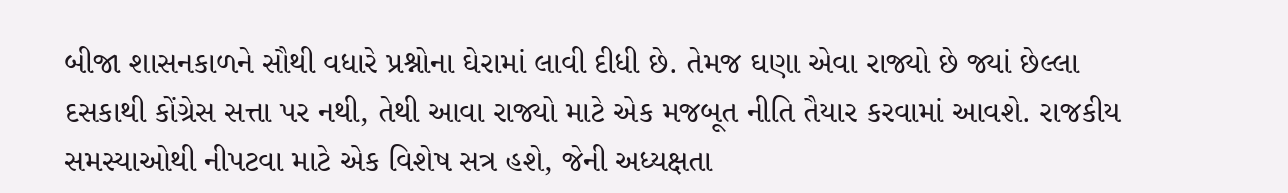બીજા શાસનકાળને સૌથી વધારે પ્રશ્નોના ઘેરામાં લાવી દીધી છે. તેમજ ઘણા એવા રાજ્યો છે જ્યાં છેલ્લા દસકાથી કોંગ્રેસ સત્તા પર નથી, તેથી આવા રાજ્યો માટે એક મજબૂત નીતિ તૈયાર કરવામાં આવશે. રાજકીય સમસ્યાઓથી નીપટવા માટે એક વિશેષ સત્ર હશે, જેની અધ્યક્ષતા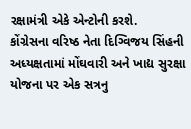રક્ષામંત્રી એકે એન્ટોની કરશે.
કોંગ્રેસના વરિષ્ઠ નેતા દિગ્વિજય સિંહની અધ્યક્ષતામાં મોંઘવારી અને ખાદ્ય સુરક્ષા યોજના પર એક સત્રનુ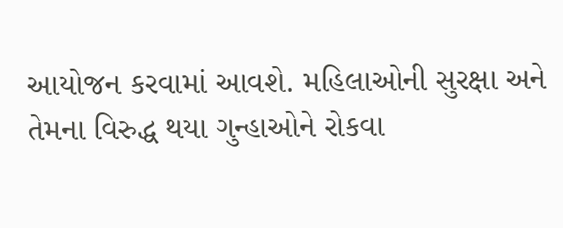આયોજન કરવામાં આવશે. મહિલાઓની સુરક્ષા અને તેમના વિરુદ્ધ થયા ગુન્હાઓને રોકવા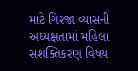માટે ગિરજા વ્યાસની અધ્યક્ષતામાં મહિલા સશક્તિકરણ વિષય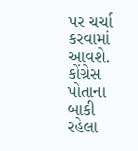પર ચર્ચા કરવામાં આવશે. કોંગ્રેસ પોતાના બાકી રહેલા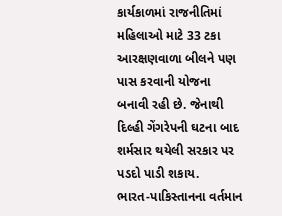કાર્યકાળમાં રાજનીતિમાં મહિલાઓ માટે 33 ટકા આરક્ષણવાળા બીલને પણ પાસ કરવાની યોજના બનાવી રહી છે. જેનાથી દિલ્હી ગેંગરેપની ઘટના બાદ શર્મસાર થયેલી સરકાર પર પડદો પાડી શકાય.
ભારત-પાકિસ્તાનના વર્તમાન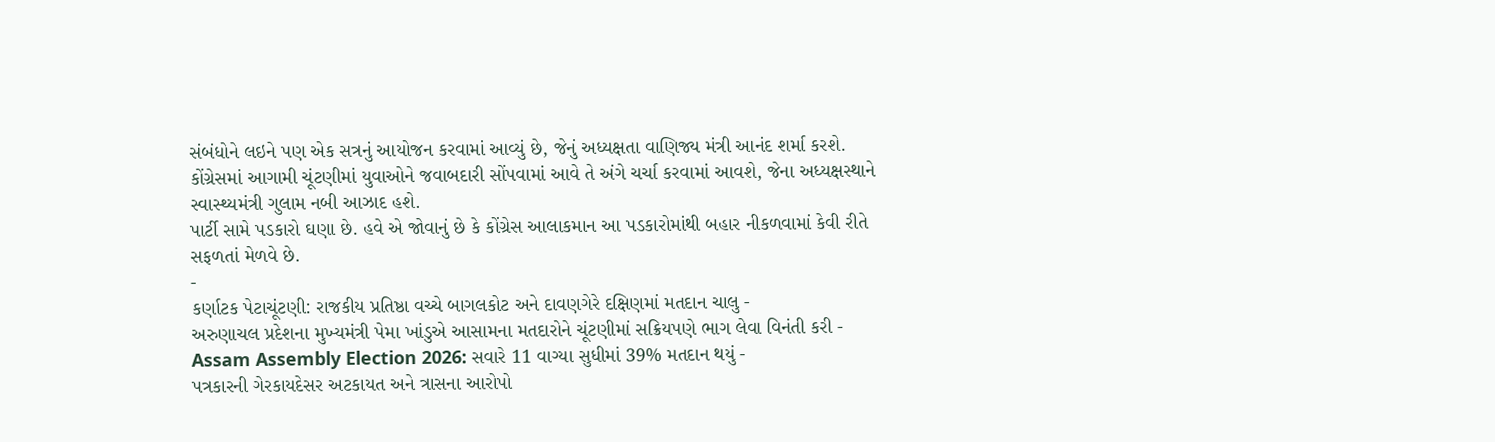સંબંધોને લઇને પણ એક સત્રનું આયોજન કરવામાં આવ્યું છે, જેનું અધ્યક્ષતા વાણિજ્ય મંત્રી આનંદ શર્મા કરશે. કોંગ્રેસમાં આગામી ચૂંટણીમાં યુવાઓને જવાબદારી સોંપવામાં આવે તે અંગે ચર્ચા કરવામાં આવશે, જેના અધ્યક્ષસ્થાને સ્વાસ્થ્યમંત્રી ગુલામ નબી આઝાદ હશે.
પાર્ટી સામે પડકારો ઘણા છે. હવે એ જોવાનું છે કે કોંગ્રેસ આલાકમાન આ પડકારોમાંથી બહાર નીકળવામાં કેવી રીતે સફળતાં મેળવે છે.
-
કર્ણાટક પેટાચૂંટણી: રાજકીય પ્રતિષ્ઠા વચ્ચે બાગલકોટ અને દાવણગેરે દક્ષિણમાં મતદાન ચાલુ -
અરુણાચલ પ્રદેશના મુખ્યમંત્રી પેમા ખાંડુએ આસામના મતદારોને ચૂંટણીમાં સક્રિયપણે ભાગ લેવા વિનંતી કરી -
Assam Assembly Election 2026: સવારે 11 વાગ્યા સુધીમાં 39% મતદાન થયું -
પત્રકારની ગેરકાયદેસર અટકાયત અને ત્રાસના આરોપો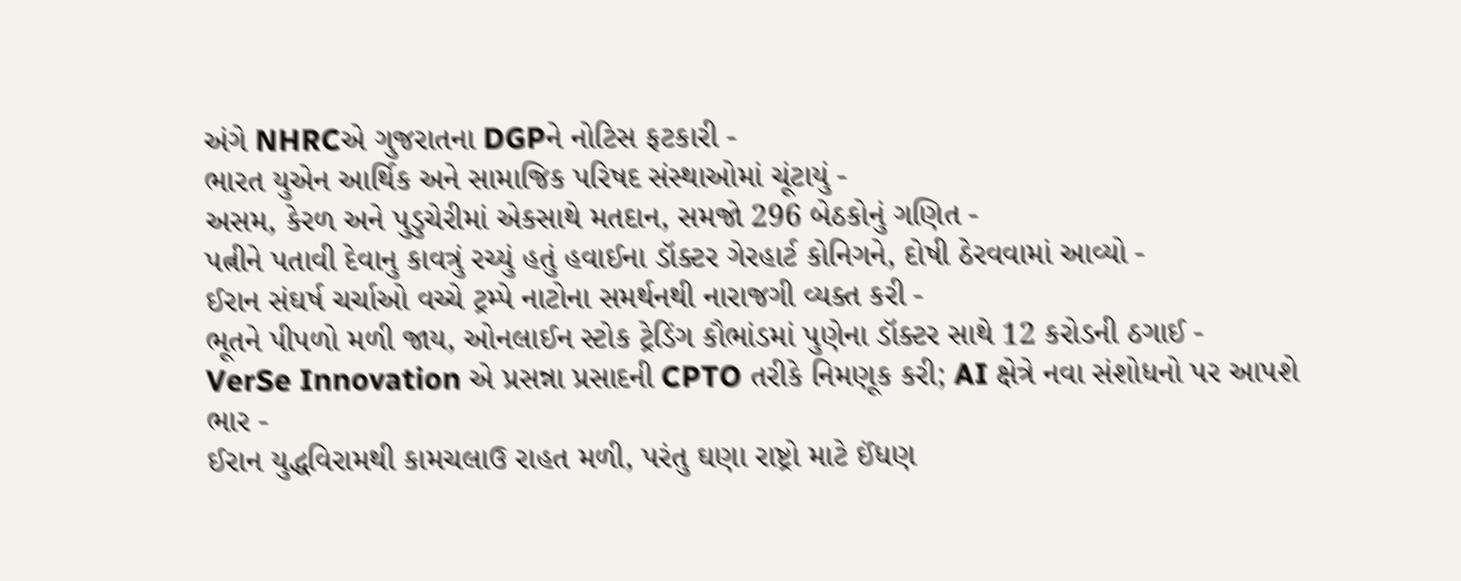અંગે NHRCએ ગુજરાતના DGPને નોટિસ ફટકારી -
ભારત યુએન આર્થિક અને સામાજિક પરિષદ સંસ્થાઓમાં ચૂંટાયું -
અસમ, કેરળ અને પુડુચેરીમાં એકસાથે મતદાન, સમજો 296 બેઠકોનું ગણિત -
પત્નીને પતાવી દેવાનુ કાવત્રું રચ્યું હતું હવાઈના ડૉક્ટર ગેરહાર્ટ કોનિગને, દોષી ઠેરવવામાં આવ્યો -
ઈરાન સંઘર્ષ ચર્ચાઓ વચ્ચે ટ્રમ્પે નાટોના સમર્થનથી નારાજગી વ્યક્ત કરી -
ભૂતને પીપળો મળી જાય, ઓનલાઈન સ્ટોક ટ્રેડિંગ કૌભાંડમાં પુણેના ડૉક્ટર સાથે 12 કરોડની ઠગાઈ -
VerSe Innovation એ પ્રસન્ના પ્રસાદની CPTO તરીકે નિમણૂક કરી; AI ક્ષેત્રે નવા સંશોધનો પર આપશે ભાર -
ઈરાન યુદ્ધવિરામથી કામચલાઉ રાહત મળી, પરંતુ ઘણા રાષ્ટ્રો માટે ઈંધણ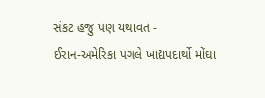સંકટ હજુ પણ યથાવત -
ઈરાન-અમેરિકા પગલે ખાદ્યપદાર્થો મોંઘા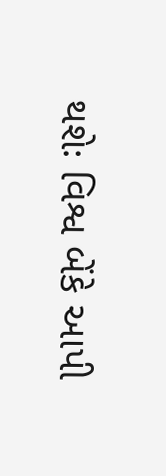થશેઃ વિશ્વ બેંકે આપી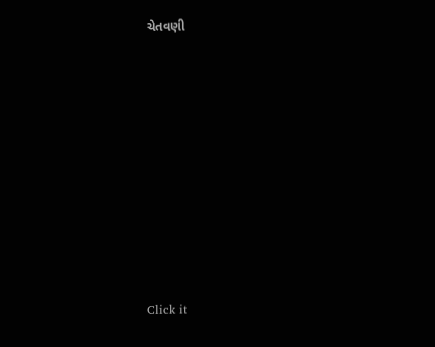ચેતવણી












Click it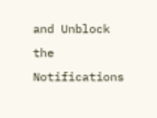and Unblock the Notifications